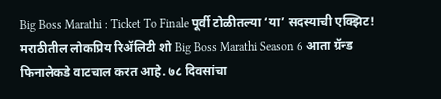Big Boss Marathi : Ticket To Finale पूर्वी टोळीतल्या ‘या’ सदस्याची एक्झिट!
मराठीतील लोकप्रिय रिॲलिटी शो Big Boss Marathi Season 6 आता ग्रॅन्ड फिनालेकडे वाटचाल करत आहे. ७८ दिवसांचा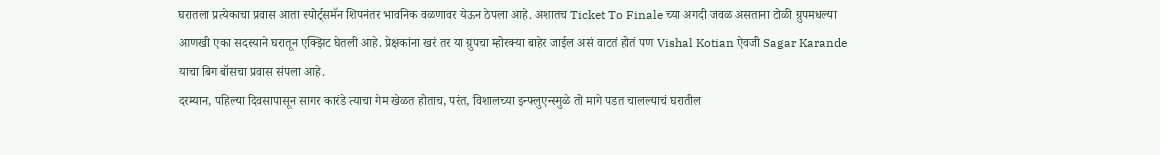घरातला प्रत्येकाचा प्रवास आता स्पोर्ट्समॅन शिपनंतर भावनिक वळणावर येऊन ठेपला आहे. अशातच Ticket To Finale च्या अगदी जवळ असताना टोळी ग्रुपमधल्या आणखी एका सदस्याने घरातून एक्झिट घेतली आहे. प्रेक्षकांना खरं तर या ग्रुपचा म्होरक्या बाहेर जाईल असं वाटतं होतं पण Vishal Kotian ऐवजी Sagar Karande याचा बिग बॉसचा प्रवास संपला आहे.
दरम्यान, पहिल्या दिवसापासून सागर कारंडे त्याचा गेम खेळत होताच, परंत, विशालच्या इन्फ्लुएन्स्मुळे तो मागे पडत चालल्याचं घरातील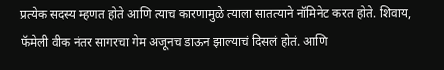प्रत्येक सदस्य म्हणत होते आणि त्याच कारणामुळे त्याला सातत्याने नॉमिनेट करत होते. शिवाय, फॅमेली वीक नंतर सागरचा गेम अजूनच डाऊन झाल्याचं दिसलं होतं. आणि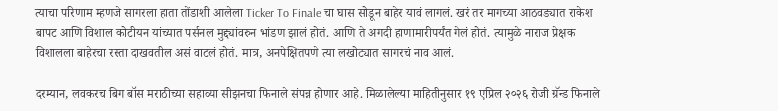त्याचा परिणाम म्हणजे सागरला हाता तोंडाशी आलेला Ticker To Finale चा घास सोडून बाहेर यावं लागलं. खरं तर मागच्या आठवड्यात राकेश बापट आणि विशाल कोटीयन यांच्यात पर्सनल मुद्द्यांवरुन भांडण झालं होतं. आणि ते अगदी हाणामारीपर्यंत गेलं होतं. त्यामुळे नाराज प्रेक्षक विशालला बाहेरचा रस्ता दाखवतील असं वाटलं होतं. मात्र, अनपेक्षितपणे त्या लखोट्यात सागरचं नाव आलं.

दरम्यान, लवकरच बिग बॉस मराठीच्या सहाव्या सीझनचा फिनाले संपन्न होणार आहे. मिळालेल्या माहितीनुसार १९ एप्रिल २०२६ रोजी ग्रॅन्ड फिनाले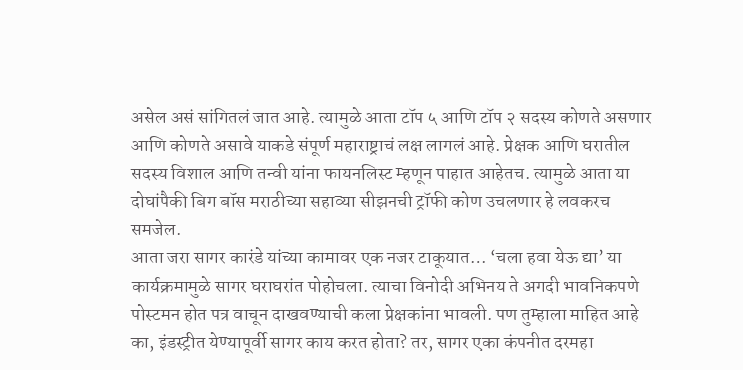असेल असं सांगितलं जात आहे. त्यामुळे आता टॉप ५ आणि टॉप २ सदस्य कोणते असणार आणि कोणते असावे याकडे संपूर्ण महाराष्ट्राचं लक्ष लागलं आहे. प्रेक्षक आणि घरातील सदस्य विशाल आणि तन्वी यांना फायनलिस्ट म्हणून पाहात आहेतच. त्यामुळे आता या दोघांपैकी बिग बॉस मराठीच्या सहाव्या सीझनची ट्रॉफी कोण उचलणार हे लवकरच समजेल.
आता जरा सागर कारंडे यांच्या कामावर एक नजर टाकूयात… ‘चला हवा येऊ द्या’ या कार्यक्रमामुळे सागर घराघरांत पोहोचला. त्याचा विनोदी अभिनय ते अगदी भावनिकपणे पोस्टमन होत पत्र वाचून दाखवण्याची कला प्रेक्षकांना भावली. पण तुम्हाला माहित आहे का, इंडस्ट्रीत येण्यापूर्वी सागर काय करत होता? तर, सागर एका कंपनीत दरमहा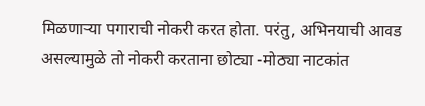मिळणाऱ्या पगाराची नोकरी करत होता. परंतु, अभिनयाची आवड असल्यामुळे तो नोकरी करताना छोट्या -मोठ्या नाटकांत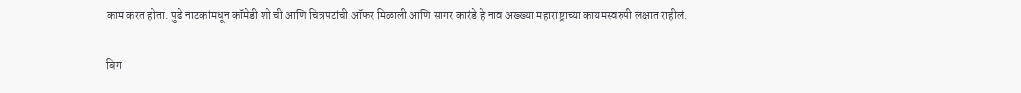काम करत होता. पुढे नाटकांमधून कॉमेडी शो ची आणि चित्रपटांची ऑफर मिळाली आणि सागर कारंडे हे नाव अख्ख्या महाराष्ट्राच्या कायमस्वरुपी लक्षात राहीलं.

बिग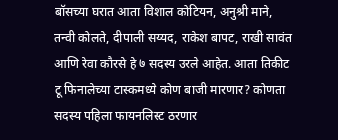बॉसच्या घरात आता विशाल कोटियन, अनुश्री माने, तन्वी कोलते, दीपाली सय्यद, राकेश बापट, राखी सावंत आणि रेवा कौरसे हे ७ सदस्य उरले आहेत. आता तिकीट टू फिनालेच्या टास्कमध्ये कोण बाजी मारणार? कोणता सदस्य पहिला फायनलिस्ट ठरणार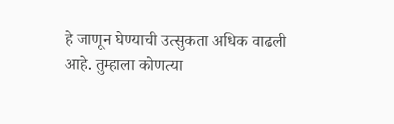हे जाणून घेण्याची उत्सुकता अधिक वाढली आहे. तुम्हाला कोणत्या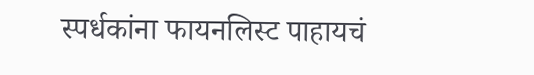स्पर्धकांना फायनलिस्ट पाहायचं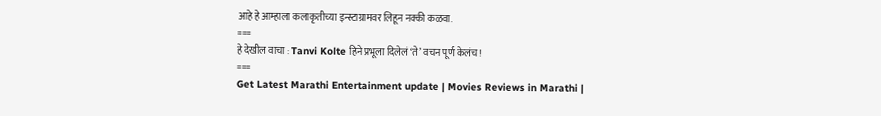आहे हे आम्हाला कलाकृतीच्या इन्स्टाग्रामवर लिहून नक्की कळवा.
===
हे देखील वाचा : Tanvi Kolte हिने प्रभूला दिलेलं ‘ते’ वचन पूर्ण केलंच!
===
Get Latest Marathi Entertainment update | Movies Reviews in Marathi |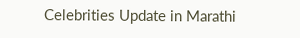Celebrities Update in Marathi